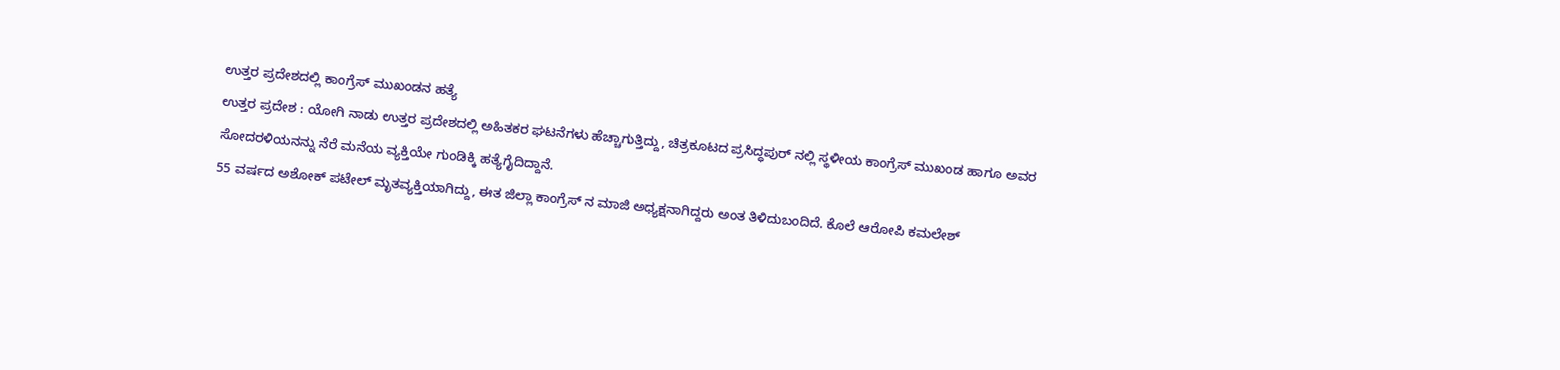ಉತ್ತರ ಪ್ರದೇಶದಲ್ಲಿ ಕಾಂಗ್ರೆಸ್ ಮುಖಂಡನ ಹತ್ಯೆ
ಉತ್ತರ ಪ್ರದೇಶ : ಯೋಗಿ ನಾಡು ಉತ್ತರ ಪ್ರದೇಶದಲ್ಲಿ ಅಹಿತಕರ ಘಟನೆಗಳು ಹೆಚ್ಚಾಗುತ್ತಿದ್ದು, ಚಿತ್ರಕೂಟದ ಪ್ರಸಿದ್ಧಪುರ್ ನಲ್ಲಿ ಸ್ಥಳೀಯ ಕಾಂಗ್ರೆಸ್ ಮುಖಂಡ ಹಾಗೂ ಅವರ ಸೋದರಳಿಯನನ್ನು ನೆರೆ ಮನೆಯ ವ್ಯಕ್ತಿಯೇ ಗುಂಡಿಕ್ಕಿ ಹತ್ಯೆಗೈದಿದ್ದಾನೆ.
55 ವರ್ಷದ ಅಶೋಕ್ ಪಟೇಲ್ ಮೃತವ್ಯಕ್ತಿಯಾಗಿದ್ದು, ಈತ ಜಿಲ್ಲಾ ಕಾಂಗ್ರೆಸ್ ನ ಮಾಜಿ ಅಧ್ಯಕ್ಷನಾಗಿದ್ದರು ಅಂತ ತಿಳಿದುಬಂದಿದೆ. ಕೊಲೆ ಆರೋಪಿ ಕಮಲೇಶ್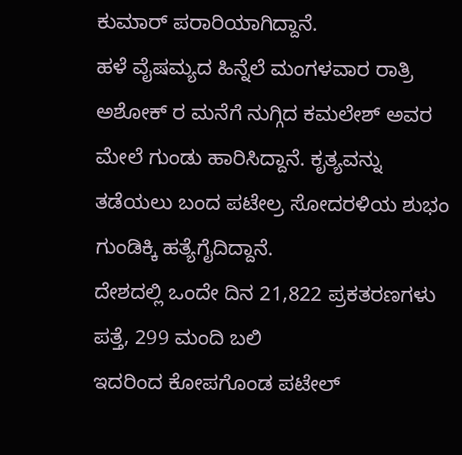ಕುಮಾರ್ ಪರಾರಿಯಾಗಿದ್ದಾನೆ.
ಹಳೆ ವೈಷಮ್ಯದ ಹಿನ್ನೆಲೆ ಮಂಗಳವಾರ ರಾತ್ರಿ ಅಶೋಕ್ ರ ಮನೆಗೆ ನುಗ್ಗಿದ ಕಮಲೇಶ್ ಅವರ ಮೇಲೆ ಗುಂಡು ಹಾರಿಸಿದ್ದಾನೆ. ಕೃತ್ಯವನ್ನು ತಡೆಯಲು ಬಂದ ಪಟೇಲ್ರ ಸೋದರಳಿಯ ಶುಭಂ ಗುಂಡಿಕ್ಕಿ ಹತ್ಯೆಗೈದಿದ್ದಾನೆ.
ದೇಶದಲ್ಲಿ ಒಂದೇ ದಿನ 21,822 ಪ್ರಕತರಣಗಳು ಪತ್ತೆ, 299 ಮಂದಿ ಬಲಿ
ಇದರಿಂದ ಕೋಪಗೊಂಡ ಪಟೇಲ್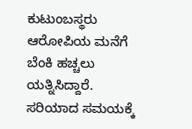ಕುಟುಂಬಸ್ಥರು ಆರೋಪಿಯ ಮನೆಗೆ ಬೆಂಕಿ ಹಚ್ಚಲು ಯತ್ನಿಸಿದ್ದಾರೆ.
ಸರಿಯಾದ ಸಮಯಕ್ಕೆ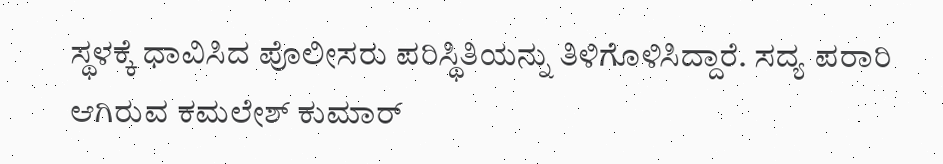ಸ್ಥಳಕ್ಕೆ ಧಾವಿಸಿದ ಪೊಲೀಸರು ಪರಿಸ್ಥಿತಿಯನ್ನು ತಿಳಿಗೊಳಿಸಿದ್ದಾರೆ. ಸದ್ಯ ಪರಾರಿ ಆಗಿರುವ ಕಮಲೇಶ್ ಕುಮಾರ್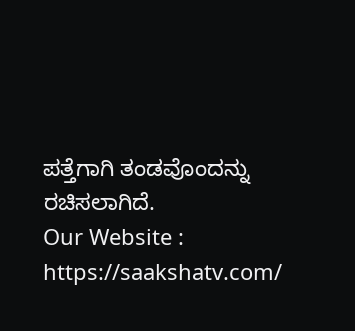ಪತ್ತೆಗಾಗಿ ತಂಡವೊಂದನ್ನು ರಚಿಸಲಾಗಿದೆ.
Our Website : https://saakshatv.com/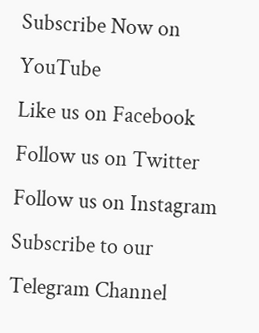Subscribe Now on YouTube
Like us on Facebook
Follow us on Twitter
Follow us on Instagram
Subscribe to our Telegram Channel